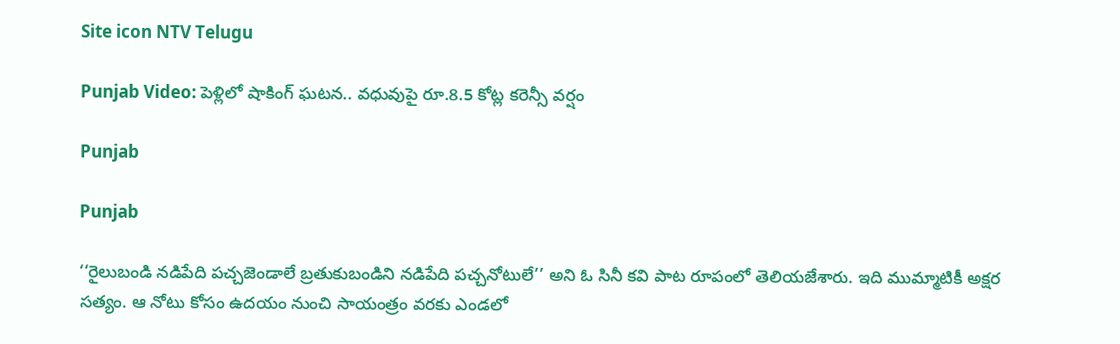Site icon NTV Telugu

Punjab Video: పెళ్లిలో షాకింగ్ ఘటన.. వధువుపై రూ.8.5 కోట్ల కరెన్సీ వర్షం

Punjab

Punjab

‘‘రైలుబండి నడిపేది పచ్చజెండాలే బ్రతుకుబండిని నడిపేది పచ్చనోటులే’’ అని ఓ సినీ కవి పాట రూపంలో తెలియజేశారు. ఇది ముమ్మాటికీ అక్షర సత్యం. ఆ నోటు కోసం ఉదయం నుంచి సాయంత్రం వరకు ఎండలో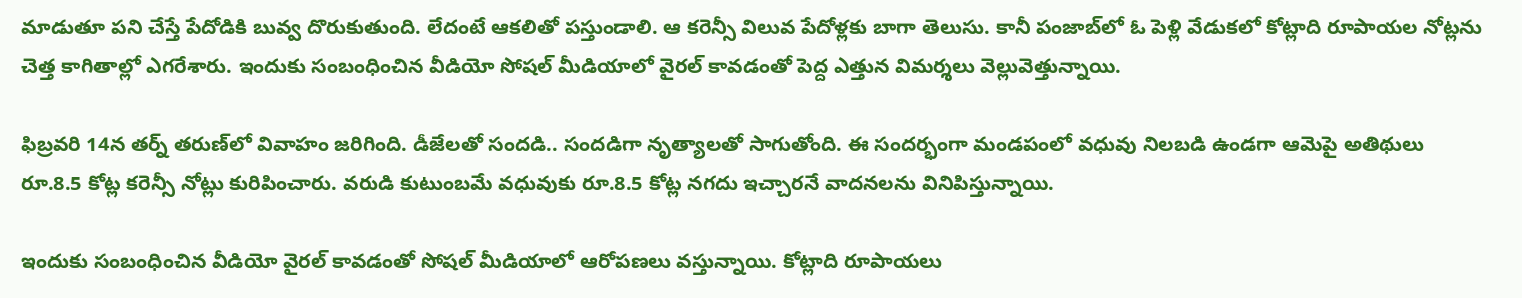మాడుతూ పని చేస్తే పేదోడికి బువ్వ దొరుకుతుంది. లేదంటే ఆకలితో పస్తుండాలి. ఆ కరెన్సీ విలువ పేదోళ్లకు బాగా తెలుసు. కానీ పంజాబ్‌లో ఓ పెళ్లి వేడుకలో కోట్లాది రూపాయల నోట్లను చెత్త కాగితాల్లో ఎగరేశారు. ఇందుకు సంబంధించిన వీడియో సోషల్ మీడియాలో వైరల్ కావడంతో పెద్ద ఎత్తున విమర్శలు వెల్లువెత్తున్నాయి.

ఫిబ్రవరి 14న తర్న్ తరుణ్‌లో వివాహం జరిగింది. డీజేలతో సందడి.. సందడిగా నృత్యాలతో సాగుతోంది. ఈ సందర్భంగా మండపంలో వధువు నిలబడి ఉండగా ఆమెపై అతిథులు రూ.8.5 కోట్ల కరెన్సీ నోట్లు కురిపించారు. వరుడి కుటుంబమే వధువుకు రూ.8.5 కోట్ల నగదు ఇచ్చారనే వాదనలను వినిపిస్తున్నాయి.

ఇందుకు సంబంధించిన వీడియో వైరల్ కావడంతో సోషల్ మీడియాలో ఆరోపణలు వస్తున్నాయి. కోట్లాది రూపాయలు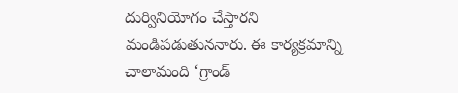దుర్వినియోగం చేస్తారని మండిపడుతుననారు. ఈ కార్యక్రమాన్ని చాలామంది ‘గ్రాండ్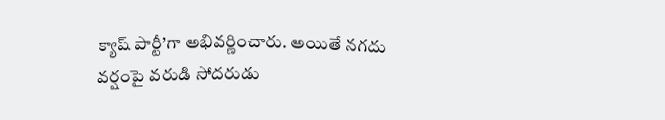క్యాష్ పార్టీ’గా అభివర్ణించారు. అయితే నగదు వర్షంపై వరుడి సోదరుడు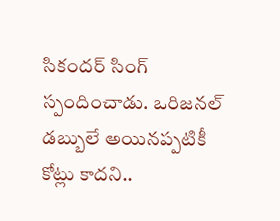సికందర్ సింగ్ స్పందించాడు. ఒరిజనల్ డబ్బులే అయినప్పటికీ కోట్లు కాదని..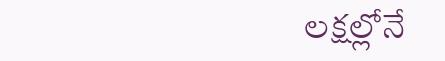లక్షల్లోనే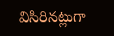విసిరినట్లుగా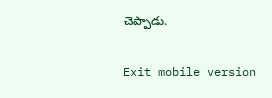చెప్పాడు.

Exit mobile version